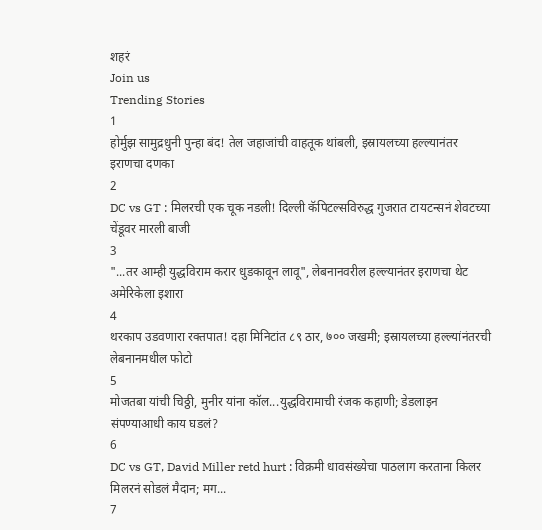शहरं
Join us
Trending Stories
1
होर्मुझ सामुद्रधुनी पुन्हा बंद! तेल जहाजांची वाहतूक थांबली, इस्रायलच्या हल्ल्यानंतर इराणचा दणका
2
DC vs GT : मिलरची एक चूक नडली! दिल्ली कॅपिटल्सविरुद्ध गुजरात टायटन्सनं शेवटच्या चेंडूवर मारली बाजी
3
"...तर आम्ही युद्धविराम करार धुडकावून लावू", लेबनानवरील हल्ल्यानंतर इराणचा थेट अमेरिकेला इशारा
4
थरकाप उडवणारा रक्तपात! दहा मिनिटांत ८९ ठार, ७०० जखमी; इस्रायलच्या हल्ल्यांनंतरची लेबनानमधील फोटो
5
मोजतबा यांची चिठ्ठी, मुनीर यांना कॉल...युद्धविरामाची रंजक कहाणी; डेडलाइन संपण्याआधी काय घडलं?
6
DC vs GT, David Miller retd hurt : विक्रमी धावसंख्येचा पाठलाग करताना किलर मिलरनं सोडलं मैदान; मग...
7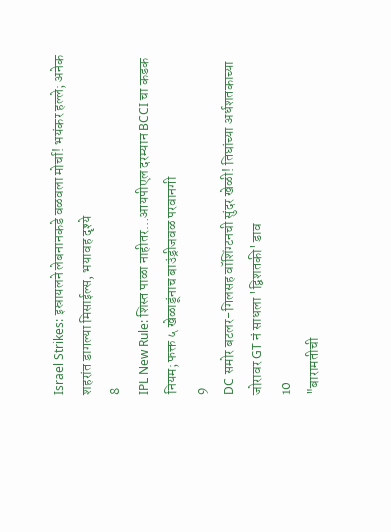Israel Strikes: इस्रायलने लेबनानकडे वळवला मोर्चा! भयंकर हल्ले; अनेक शहरांत डागल्या मिसाईल्स, भयावह दृश्ये
8
IPL New Rule: शिस्त पाळा नाहीतर…आयपीएल दरम्यान BCCI चा कडक नियम; फक्त ५ खेळाडूंनाच बाउंड्रीजवळ परवानगी
9
DC समोर बटलर-गिलसह वॉशिंग्टनची सुंदर खेळी! तिघांच्या अर्धशतकाच्या जोरावर GT नं साधला 'द्विशतकी' डाव
10
"बारामतीची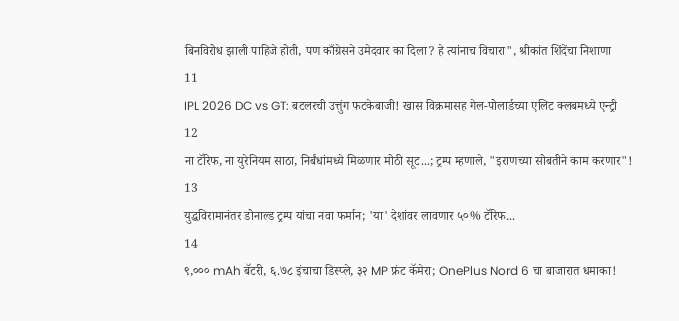बिनविरोध झाली पाहिजे होती, पण काँग्रेसने उमेदवार का दिला? हे त्यांनाच विचारा", श्रीकांत शिंदेंचा निशाणा
11
IPL 2026 DC vs GT: बटलरची उत्तुंग फटकेबाजी! खास विक्रमासह गेल-पोलार्डच्या एलिट क्लबमध्ये एन्ट्री
12
ना टॅरिफ, ना युरेनियम साठा, निर्बंधांमध्ये मिळणार मोठी सूट...; ट्रम्प म्हणाले, "इराणच्या सोबतीने काम करणार"!
13
युद्धविरामानंतर डोनाल्ड ट्रम्प यांचा नवा फर्मान; 'या' देशांवर लावणार ५०% टॅरिफ...
14
९,००० mAh बॅटरी, ६.७८ इंचाचा डिस्प्ले, ३२ MP फ्रंट कॅमेरा; OnePlus Nord 6 चा बाजारात धमाका!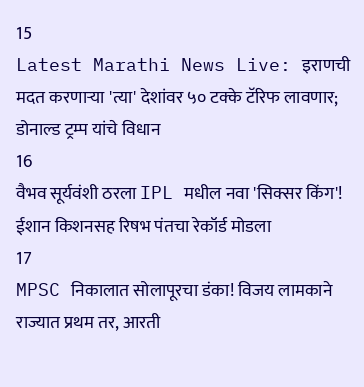15
Latest Marathi News Live: इराणची मदत करणाऱ्या 'त्या' देशांवर ५० टक्के टॅरिफ लावणार; डोनाल्ड ट्रम्प यांचे विधान
16
वैभव सूर्यवंशी ठरला IPL मधील नवा 'सिक्सर किंग'! ईशान किशनसह रिषभ पंतचा रेकॉर्ड मोडला
17
MPSC निकालात सोलापूरचा डंका! विजय लामकाने राज्यात प्रथम तर, आरती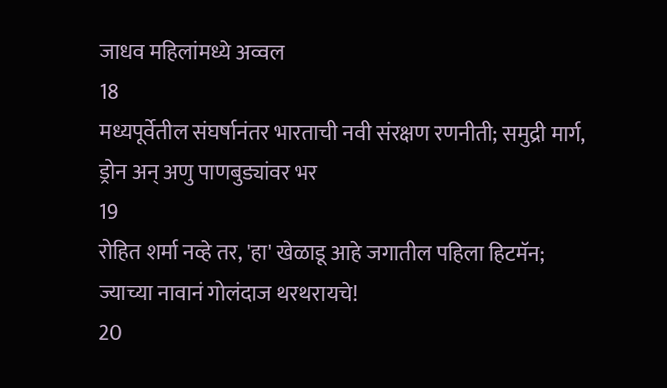जाधव महिलांमध्ये अव्वल
18
मध्यपूर्वेतील संघर्षानंतर भारताची नवी संरक्षण रणनीती; समुद्री मार्ग, ड्रोन अन् अणु पाणबुड्यांवर भर
19
रोहित शर्मा नव्हे तर, 'हा' खेळाडू आहे जगातील पहिला हिटमॅन; ज्याच्या नावानं गोलंदाज थरथरायचे!
20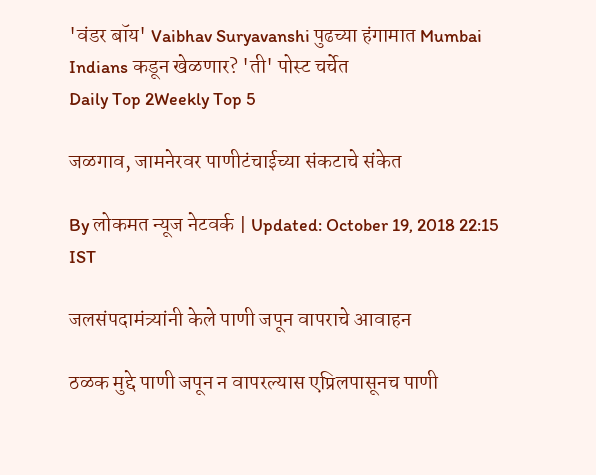'वंडर बॉय' Vaibhav Suryavanshi पुढच्या हंगामात Mumbai Indians कडून खेळणार? 'ती' पोस्ट चर्चेत
Daily Top 2Weekly Top 5

जळगाव, जामनेरवर पाणीटंचाईच्या संकटाचे संकेत

By लोकमत न्यूज नेटवर्क | Updated: October 19, 2018 22:15 IST

जलसंपदामंत्र्यांनी केले पाणी जपून वापराचे आवाहन

ठळक मुद्दे पाणी जपून न वापरल्यास एप्रिलपासूनच पाणी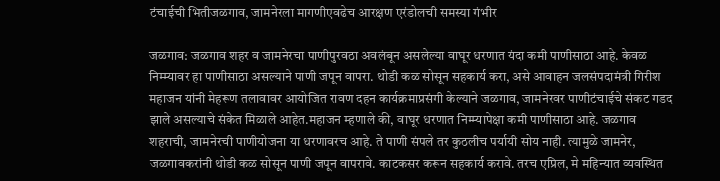टंचाईची भितीजळगाव, जामनेरला मागणीएवढेच आरक्षण एरंडोलची समस्या गंभीर

जळगाव: जळगाव शहर व जामनेरचा पाणीपुरवठा अवलंबून असलेल्या वाघूर धरणात यंदा कमी पाणीसाठा आहे. केवळ निम्म्यावर हा पाणीसाठा असल्याने पाणी जपून वापरा. थोडी कळ सोसून सहकार्य करा, असे आवाहन जलसंपदामंत्री गिरीश महाजन यांनी मेहरूण तलावावर आयोजित रावण दहन कार्यक्रमाप्रसंगी केल्याने जळगाव, जामनेरवर पाणीटंचाईचे संकट गडद झाले असल्याचे संकेत मिळाले आहेत.महाजन म्हणाले की, वाघूर धरणात निम्म्यापेक्षा कमी पाणीसाठा आहे. जळगाव शहराची, जामनेरची पाणीयोजना या धरणावरच आहे. ते पाणी संपले तर कुठलीच पर्यायी सोय नाही. त्यामुळे जामनेर, जळगावकरांनी थोडी कळ सोसून पाणी जपून वापरावे. काटकसर करून सहकार्य करावे. तरच एप्रिल, मे महिन्यात व्यवस्थित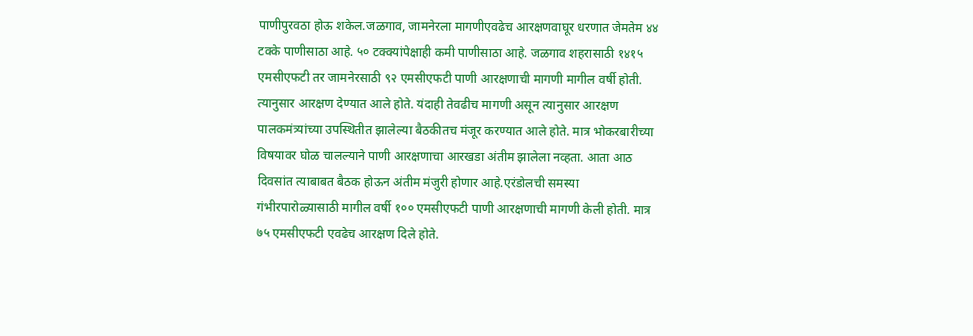पाणीपुरवठा होऊ शकेल.जळगाव, जामनेरला मागणीएवढेच आरक्षणवाघूर धरणात जेमतेम ४४ टक्के पाणीसाठा आहे. ५० टक्क्यांपेक्षाही कमी पाणीसाठा आहे. जळगाव शहरासाठी १४१५ एमसीएफटी तर जामनेरसाठी ९२ एमसीएफटी पाणी आरक्षणाची मागणी मागील वर्षी होती. त्यानुसार आरक्षण देण्यात आले होते. यंदाही तेवढीच मागणी असून त्यानुसार आरक्षण पालकमंत्र्यांच्या उपस्थितीत झालेल्या बैठकीतच मंजूर करण्यात आले होते. मात्र भोकरबारीच्या विषयावर घोळ चालल्याने पाणी आरक्षणाचा आरखडा अंतीम झालेला नव्हता. आता आठ दिवसांत त्याबाबत बैठक होऊन अंतीम मंजुरी होणार आहे.एरंडोलची समस्या गंभीरपारोळ्यासाठी मागील वर्षी १०० एमसीएफटी पाणी आरक्षणाची मागणी केली होती. मात्र ७५ एमसीएफटी एवढेच आरक्षण दिले होते.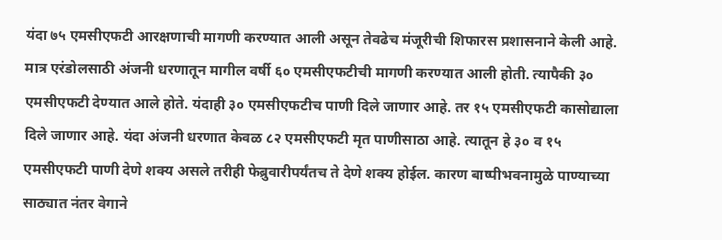यंदा ७५ एमसीएफटी आरक्षणाची मागणी करण्यात आली असून तेवढेच मंजूरीची शिफारस प्रशासनाने केली आहे. मात्र एरंडोलसाठी अंजनी धरणातून मागील वर्षी ६० एमसीएफटीची मागणी करण्यात आली होती. त्यापैकी ३० एमसीएफटी देण्यात आले होते. यंदाही ३० एमसीएफटीच पाणी दिले जाणार आहे. तर १५ एमसीएफटी कासोद्याला दिले जाणार आहे. यंदा अंजनी धरणात केवळ ८२ एमसीएफटी मृत पाणीसाठा आहे. त्यातून हे ३० व १५ एमसीएफटी पाणी देणे शक्य असले तरीही फेब्रुवारीपर्यंतच ते देणे शक्य होईल. कारण बाष्पीभवनामुळे पाण्याच्या साठ्यात नंतर वेगाने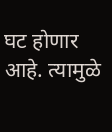घट होणार आहे. त्यामुळे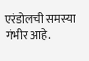एरंडोलची समस्या गंभीर आहे.